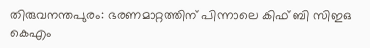തിരുവനന്തപുരം: ഭരണമാറ്റത്തിന് പിന്നാലെ കിഫ് ബി സിഇഒ കെഎം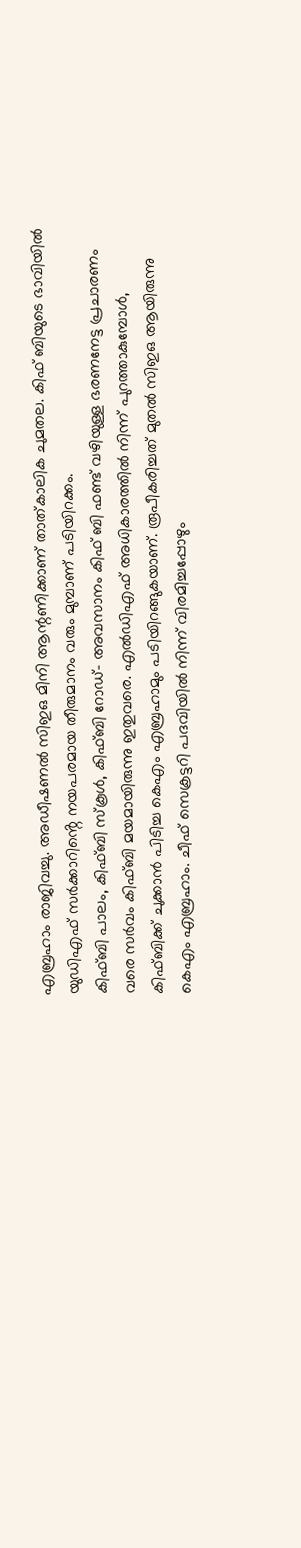എബ്രഹാം രാജിവച്ചു. അഡീഷണൽ സിഇഒ മിനി ആന്റണിക്കാണ് താത്കാലിക ചുമതല. കിഫ് ബിയുടെ ഭാവിയിൽ യുഡിഎഫ് സർക്കാറിൻ്റെ നയപരമായ തീരുമാനം വരും മുമ്പാണ് പടിയിറക്കം.
കിഫ്ബി പാലം, കിഫ്ബി സ്കൂൾ, കിഫ്ബി റോഡ്- അവസാനം കിഫ് ബി ഫണ്ട് വഴിയുള്ള ഭരണനേട്ട പ്രചാരണം വരെ സർവം കിഫ്ബി മയമായിരുന്നു ഇതുവരെ. എൽഡിഎഫ് അധികാരത്തിൽ നിന്ന് പുറത്താകുമ്പോൾ, കിഫ്ബിക്ക് ചുക്കാൻ പിടിച്ച കെഎം എബ്രഹാമും പടിയിറങ്ങുകയാണ്. രൂപീകരിച്ചത് മുതൽ സിഇഒ ആയിരുന്നു കെഎം എബ്രഹാം. ചീഫ് സെക്രട്ടറി പദവിയിൽ നിന്ന് വിരമിച്ചപ്പോഴും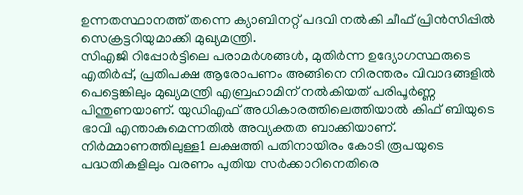ഉന്നതസ്ഥാനത്ത് തന്നെ ക്യാബിനറ്റ് പദവി നൽകി ചീഫ് പ്രിൻസിപ്പിൽ സെക്രട്ടറിയുമാക്കി മുഖ്യമന്ത്രി.
സിഎജി റിപ്പോർട്ടിലെ പരാമർശങ്ങൾ, മുതിർന്ന ഉദ്യോഗസ്ഥരുടെ എതിർപ്പ്, പ്രതിപക്ഷ ആരോപണം അങ്ങിനെ നിരന്തരം വിവാദങ്ങളിൽ പെട്ടെങ്കിലും മുഖ്യമന്ത്രി എബ്രഹാമിന് നൽകിയത് പരിപൂർണ്ണ പിന്തുണയാണ്. യുഡിഎഫ് അധികാരത്തിലെത്തിയാൽ കിഫ് ബിയുടെ ഭാവി എന്താകുമെന്നതിൽ അവ്യക്തത ബാക്കിയാണ്. നിർമ്മാണത്തിലുള്ള1 ലക്ഷത്തി പതിനായിരം കോടി രൂപയുടെ പദ്ധതികളിലും വരണം പുതിയ സർക്കാറിനെതിരെ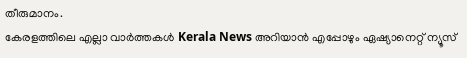തീരുമാനം.
കേരളത്തിലെ എല്ലാ വാർത്തകൾ Kerala News അറിയാൻ എപ്പോഴും ഏഷ്യാനെറ്റ് ന്യൂസ്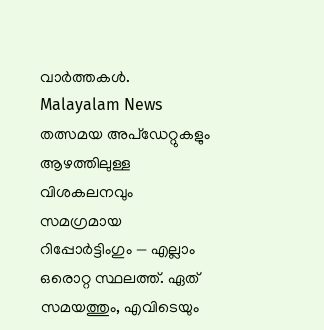വാർത്തകൾ. Malayalam News തത്സമയ അപ്ഡേറ്റുകളും ആഴത്തിലുള്ള വിശകലനവും സമഗ്രമായ റിപ്പോർട്ടിംഗും — എല്ലാം ഒരൊറ്റ സ്ഥലത്ത്. ഏത് സമയത്തും, എവിടെയും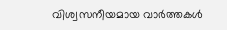വിശ്വസനീയമായ വാർത്തകൾ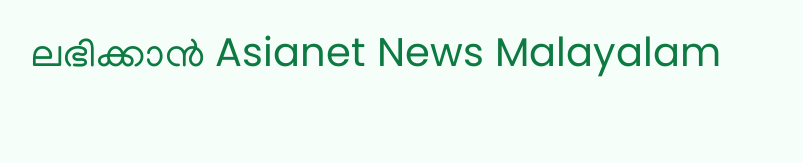ലഭിക്കാൻ Asianet News Malayalam